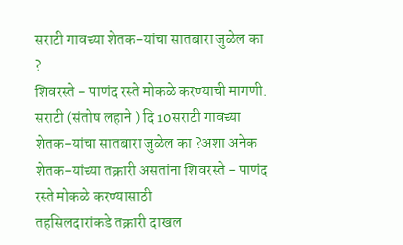सराटी गावच्या शेतक-यांचा सातबारा जुळेल का ?
शिवरस्ते - पाणंद रस्ते मोकळे करण्याची मागणी.
सराटी (संतोष लहाने ) दि 10सराटी गावच्या शेतक-यांचा सातबारा जुळेल का ?अशा अनेक शेतक-यांच्या तक्रारी असतांना शिवरस्ते - पाणंद रस्ते मोकळे करण्यासाठी
तहसिलदारांकडे तक्रारी दाखल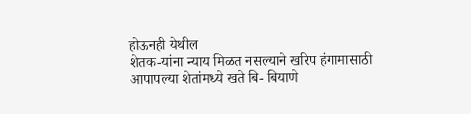होऊनही येथील
शेतक-यांना न्याय मिळत नसल्याने खरिप हंगामासाठी आपापल्या शेतांमध्ये खते बि- बियाणे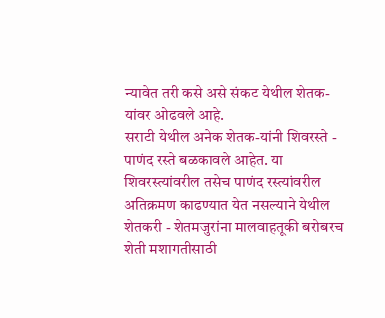न्यावेत तरी कसे असे संकट येथील शेतक-यांवर ओढवले आहे.
सराटी येथील अनेक शेतक-यांनी शिवरस्ते - पाणंद रस्ते बळकावले आहेत. या शिवरस्त्यांवरील तसेच पाणंद रस्त्यांवरील अतिक्रमण काढण्यात येत नसल्याने येथील शेतकरी - शेतमजुरांना मालवाहतूकी बरोबरच शेती मशागतीसाठी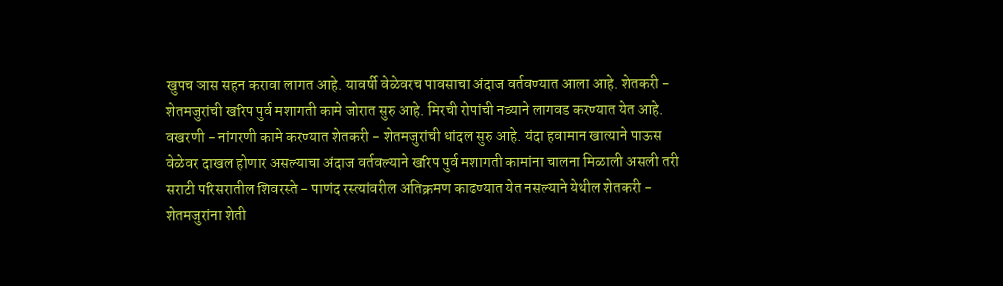खुपच ञास सहन करावा लागत आहे. यावर्षी वेळेवरच पावसाचा अंदाज वर्तवण्यात आला आहे. शेतकरी - शेतमजुरांची खरिप पुर्व मशागती कामे जोरात सुरु आहे. मिरची रोपांची नव्याने लागवड करण्यात येत आहे. वखरणी - नांगरणी कामे करण्यात शेतकरी - शेतमजुरांची धांदल सुरु आहे. यंदा हवामान खात्याने पाऊस वेळेवर दाखल होणार असल्याचा अंदाज वर्तवल्याने खरिप पुर्व मशागती कामांना चालना मिळाली असली तरी सराटी परिसरातील शिवरस्ते - पाणंद रस्त्यांवरील अतिक्रमण काढण्यात येत नसल्याने येथील शेतकरी - शेतमजुरांना शेती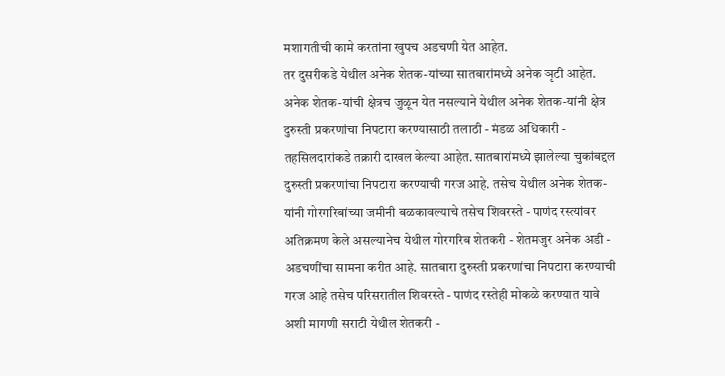मशागतीची कामे करतांना खुपच अडचणी येत आहेत.
तर दुसरीकडे येथील अनेक शेतक-यांच्या सातबारांमध्ये अनेक ञृटी आहेत. अनेक शेतक-यांची क्षेत्रच जुळून येत नसल्याने येथील अनेक शेतक-यांनी क्षेत्र दुरुस्ती प्रकरणांचा निपटारा करण्यासाठी तलाठी - मंडळ अधिकारी - तहसिलदारांकडे तक्रारी दाखल केल्या आहेत. सातबारांमध्ये झालेल्या चुकांबद्दल दुरुस्ती प्रकरणांचा निपटारा करण्याची गरज आहे. तसेच येथील अनेक शेतक-यांनी गोरगरिबांच्या जमीनी बळकावल्याचे तसेच शिवरस्ते - पाणंद रस्त्यांवर अतिक्रमण केले असल्यानेच येथील गोरगरिब शेतकरी - शेतमजुर अनेक अडी - अडचणींचा सामना करीत आहे. सातबारा दुरुस्ती प्रकरणांचा निपटारा करण्याची गरज आहे तसेच परिसरातील शिवरस्ते - पाणंद रस्तेही मोकळे करण्यात यावे अशी मागणी सराटी येथील शेतकरी -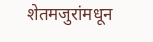शेतमजुरांमधून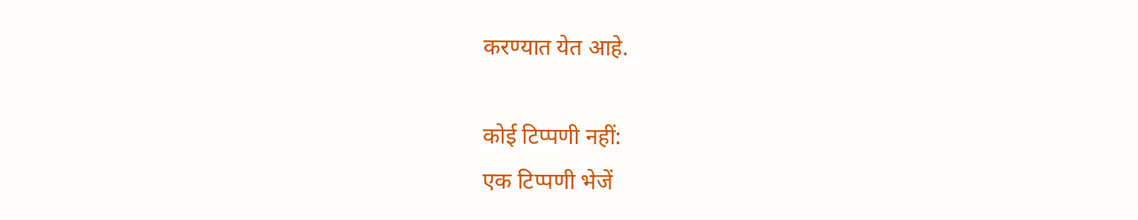करण्यात येत आहे.

कोई टिप्पणी नहीं:
एक टिप्पणी भेजें